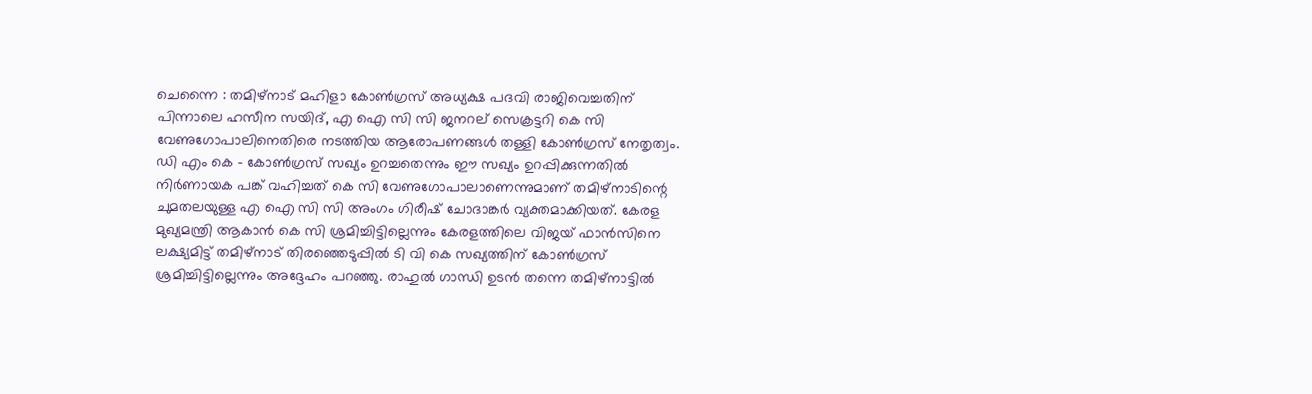ചെന്നൈ : തമിഴ്നാട് മഹിളാ കോൺഗ്രസ് അധ്യക്ഷ പദവി രാജിവെച്ചതിന് പിന്നാലെ ഹസീന സയിദ്, എ ഐ സി സി ജനറല് സെക്രട്ടറി കെ സി വേണുഗോപാലിനെതിരെ നടത്തിയ ആരോപണങ്ങൾ തള്ളി കോൺഗ്രസ് നേതൃത്വം. ഡി എം കെ – കോൺഗ്രസ് സഖ്യം ഉറച്ചതെന്നും ഈ സഖ്യം ഉറപ്പിക്കുന്നതിൽ നിർണായക പങ്ക് വഹിച്ചത് കെ സി വേണുഗോപാലാണെന്നുമാണ് തമിഴ്നാടിന്റെ ചുമതലയുള്ള എ ഐ സി സി അംഗം ഗിരീഷ് ചോദാങ്കർ വ്യക്തമാക്കിയത്. കേരള മുഖ്യമന്ത്രി ആകാൻ കെ സി ശ്രമിച്ചിട്ടില്ലെന്നും കേരളത്തിലെ വിജയ് ഫാൻസിനെ ലക്ഷ്യമിട്ട് തമിഴ്നാട് തിരഞ്ഞെടുപ്പിൽ ടി വി കെ സഖ്യത്തിന് കോൺഗ്രസ് ശ്രമിച്ചിട്ടില്ലെന്നും അദ്ദേഹം പറഞ്ഞു. രാഹുൽ ഗാന്ധി ഉടൻ തന്നെ തമിഴ്നാട്ടിൽ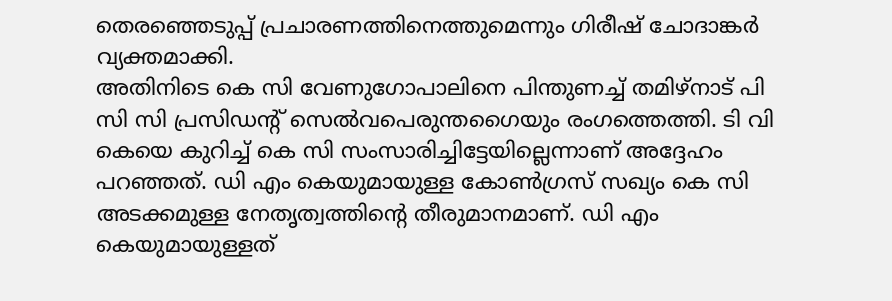തെരഞ്ഞെടുപ്പ് പ്രചാരണത്തിനെത്തുമെന്നും ഗിരീഷ് ചോദാങ്കർ വ്യക്തമാക്കി.
അതിനിടെ കെ സി വേണുഗോപാലിനെ പിന്തുണച്ച് തമിഴ്നാട് പി സി സി പ്രസിഡന്റ് സെൽവപെരുന്തഗൈയും രംഗത്തെത്തി. ടി വി കെയെ കുറിച്ച് കെ സി സംസാരിച്ചിട്ടേയില്ലെന്നാണ് അദ്ദേഹം പറഞ്ഞത്. ഡി എം കെയുമായുള്ള കോൺഗ്രസ് സഖ്യം കെ സി അടക്കമുള്ള നേതൃത്വത്തിന്റെ തീരുമാനമാണ്. ഡി എം കെയുമായുള്ളത്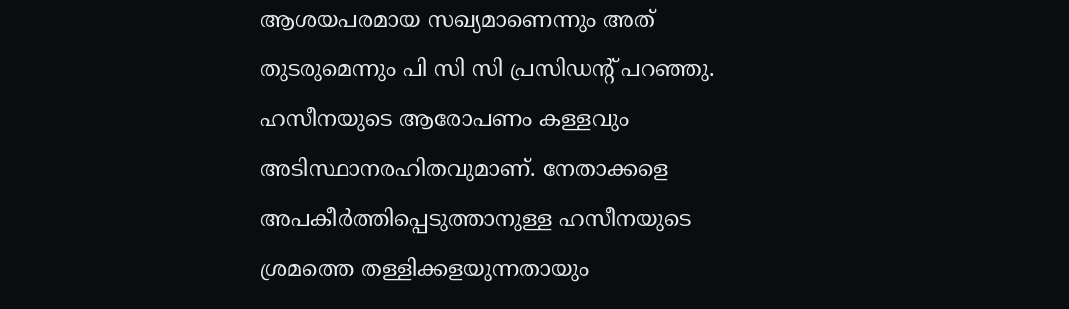ആശയപരമായ സഖ്യമാണെന്നും അത് തുടരുമെന്നും പി സി സി പ്രസിഡന്റ് പറഞ്ഞു. ഹസീനയുടെ ആരോപണം കള്ളവും അടിസ്ഥാനരഹിതവുമാണ്. നേതാക്കളെ അപകീർത്തിപ്പെടുത്താനുള്ള ഹസീനയുടെ ശ്രമത്തെ തള്ളിക്കളയുന്നതായും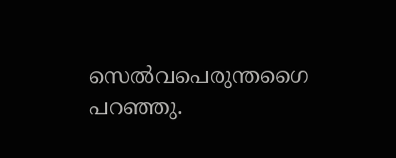സെൽവപെരുന്തഗൈ പറഞ്ഞു.